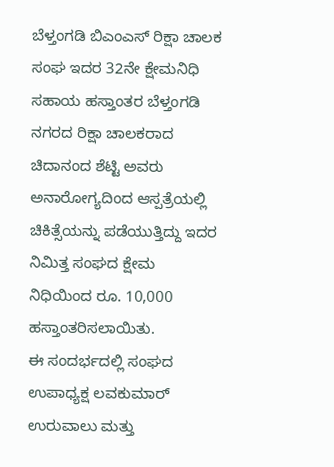ಬೆಳ್ತಂಗಡಿ ಬಿಎಂಎಸ್ ರಿಕ್ಷಾ ಚಾಲಕ ಸಂಘ ಇದರ 32ನೇ ಕ್ಷೇಮನಿಧಿ ಸಹಾಯ ಹಸ್ತಾಂತರ ಬೆಳ್ತಂಗಡಿ ನಗರದ ರಿಕ್ಷಾ ಚಾಲಕರಾದ ಚಿದಾನಂದ ಶೆಟ್ಟಿ ಅವರು ಅನಾರೋಗ್ಯದಿಂದ ಆಸ್ಪತ್ರೆಯಲ್ಲಿ ಚಿಕಿತ್ಸೆಯನ್ನು ಪಡೆಯುತ್ತಿದ್ದು ಇದರ ನಿಮಿತ್ತ ಸಂಘದ ಕ್ಷೇಮ ನಿಧಿಯಿಂದ ರೂ. 10,000 ಹಸ್ತಾಂತರಿಸಲಾಯಿತು.
ಈ ಸಂದರ್ಭದಲ್ಲಿ ಸಂಘದ ಉಪಾಧ್ಯಕ್ಷ ಲವಕುಮಾರ್ ಉರುವಾಲು ಮತ್ತು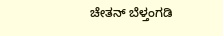ಚೇತನ್ ಬೆಳ್ತಂಗಡಿ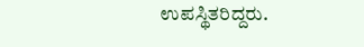ಉಪಸ್ಥಿತರಿದ್ದರು.